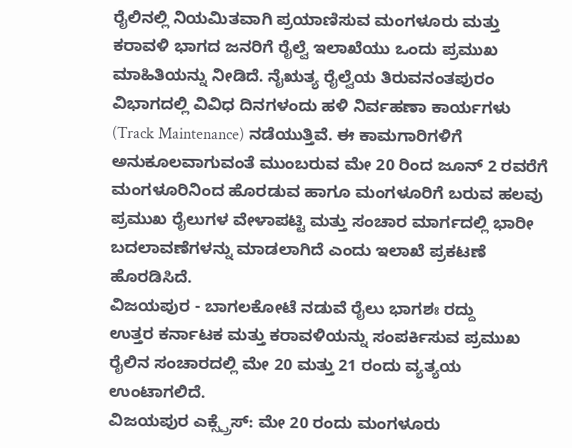ರೈಲಿನಲ್ಲಿ ನಿಯಮಿತವಾಗಿ ಪ್ರಯಾಣಿಸುವ ಮಂಗಳೂರು ಮತ್ತು ಕರಾವಳಿ ಭಾಗದ ಜನರಿಗೆ ರೈಲ್ವೆ ಇಲಾಖೆಯು ಒಂದು ಪ್ರಮುಖ ಮಾಹಿತಿಯನ್ನು ನೀಡಿದೆ. ನೈಋತ್ಯ ರೈಲ್ವೆಯ ತಿರುವನಂತಪುರಂ ವಿಭಾಗದಲ್ಲಿ ವಿವಿಧ ದಿನಗಳಂದು ಹಳಿ ನಿರ್ವಹಣಾ ಕಾರ್ಯಗಳು (Track Maintenance) ನಡೆಯುತ್ತಿವೆ. ಈ ಕಾಮಗಾರಿಗಳಿಗೆ ಅನುಕೂಲವಾಗುವಂತೆ ಮುಂಬರುವ ಮೇ 20 ರಿಂದ ಜೂನ್ 2 ರವರೆಗೆ ಮಂಗಳೂರಿನಿಂದ ಹೊರಡುವ ಹಾಗೂ ಮಂಗಳೂರಿಗೆ ಬರುವ ಹಲವು ಪ್ರಮುಖ ರೈಲುಗಳ ವೇಳಾಪಟ್ಟಿ ಮತ್ತು ಸಂಚಾರ ಮಾರ್ಗದಲ್ಲಿ ಭಾರೀ ಬದಲಾವಣೆಗಳನ್ನು ಮಾಡಲಾಗಿದೆ ಎಂದು ಇಲಾಖೆ ಪ್ರಕಟಣೆ ಹೊರಡಿಸಿದೆ.
ವಿಜಯಪುರ - ಬಾಗಲಕೋಟೆ ನಡುವೆ ರೈಲು ಭಾಗಶಃ ರದ್ದು
ಉತ್ತರ ಕರ್ನಾಟಕ ಮತ್ತು ಕರಾವಳಿಯನ್ನು ಸಂಪರ್ಕಿಸುವ ಪ್ರಮುಖ ರೈಲಿನ ಸಂಚಾರದಲ್ಲಿ ಮೇ 20 ಮತ್ತು 21 ರಂದು ವ್ಯತ್ಯಯ ಉಂಟಾಗಲಿದೆ.
ವಿಜಯಪುರ ಎಕ್ಸ್ಪ್ರೆಸ್: ಮೇ 20 ರಂದು ಮಂಗಳೂರು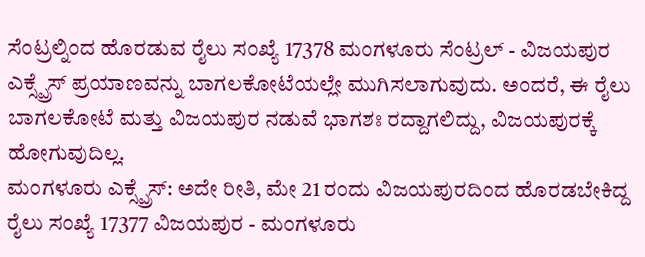ಸೆಂಟ್ರಲ್ನಿಂದ ಹೊರಡುವ ರೈಲು ಸಂಖ್ಯೆ 17378 ಮಂಗಳೂರು ಸೆಂಟ್ರಲ್ - ವಿಜಯಪುರ ಎಕ್ಸ್ಪ್ರೆಸ್ ಪ್ರಯಾಣವನ್ನು ಬಾಗಲಕೋಟೆಯಲ್ಲೇ ಮುಗಿಸಲಾಗುವುದು. ಅಂದರೆ, ಈ ರೈಲು ಬಾಗಲಕೋಟೆ ಮತ್ತು ವಿಜಯಪುರ ನಡುವೆ ಭಾಗಶಃ ರದ್ದಾಗಲಿದ್ದು, ವಿಜಯಪುರಕ್ಕೆ ಹೋಗುವುದಿಲ್ಲ.
ಮಂಗಳೂರು ಎಕ್ಸ್ಪ್ರೆಸ್: ಅದೇ ರೀತಿ, ಮೇ 21 ರಂದು ವಿಜಯಪುರದಿಂದ ಹೊರಡಬೇಕಿದ್ದ ರೈಲು ಸಂಖ್ಯೆ 17377 ವಿಜಯಪುರ - ಮಂಗಳೂರು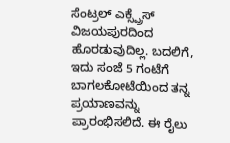ಸೆಂಟ್ರಲ್ ಎಕ್ಸ್ಪ್ರೆಸ್ ವಿಜಯಪುರದಿಂದ ಹೊರಡುವುದಿಲ್ಲ. ಬದಲಿಗೆ, ಇದು ಸಂಜೆ 5 ಗಂಟೆಗೆ ಬಾಗಲಕೋಟೆಯಿಂದ ತನ್ನ ಪ್ರಯಾಣವನ್ನು ಪ್ರಾರಂಭಿಸಲಿದೆ. ಈ ರೈಲು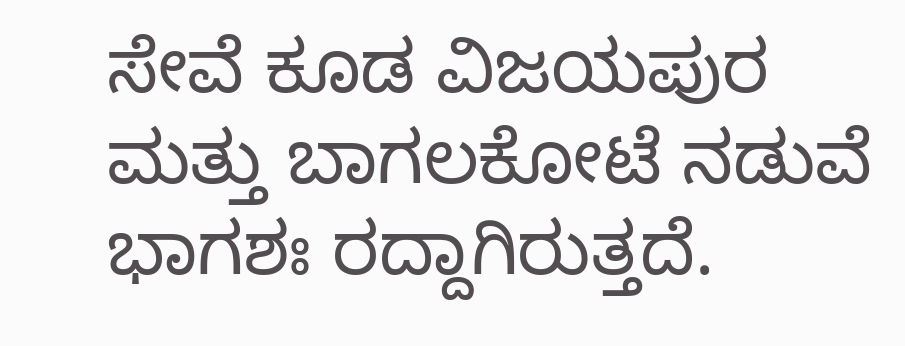ಸೇವೆ ಕೂಡ ವಿಜಯಪುರ ಮತ್ತು ಬಾಗಲಕೋಟೆ ನಡುವೆ ಭಾಗಶಃ ರದ್ದಾಗಿರುತ್ತದೆ.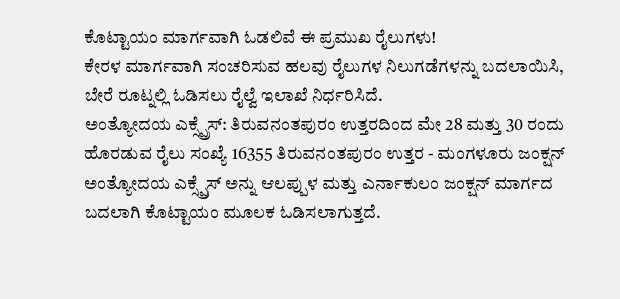ಕೊಟ್ಟಾಯಂ ಮಾರ್ಗವಾಗಿ ಓಡಲಿವೆ ಈ ಪ್ರಮುಖ ರೈಲುಗಳು!
ಕೇರಳ ಮಾರ್ಗವಾಗಿ ಸಂಚರಿಸುವ ಹಲವು ರೈಲುಗಳ ನಿಲುಗಡೆಗಳನ್ನು ಬದಲಾಯಿಸಿ, ಬೇರೆ ರೂಟ್ನಲ್ಲಿ ಓಡಿಸಲು ರೈಲ್ವೆ ಇಲಾಖೆ ನಿರ್ಧರಿಸಿದೆ.
ಅಂತ್ಯೋದಯ ಎಕ್ಸ್ಪ್ರೆಸ್: ತಿರುವನಂತಪುರಂ ಉತ್ತರದಿಂದ ಮೇ 28 ಮತ್ತು 30 ರಂದು ಹೊರಡುವ ರೈಲು ಸಂಖ್ಯೆ 16355 ತಿರುವನಂತಪುರಂ ಉತ್ತರ - ಮಂಗಳೂರು ಜಂಕ್ಷನ್ ಅಂತ್ಯೋದಯ ಎಕ್ಸ್ಪ್ರೆಸ್ ಅನ್ನು ಆಲಪ್ಪುಳ ಮತ್ತು ಎರ್ನಾಕುಲಂ ಜಂಕ್ಷನ್ ಮಾರ್ಗದ ಬದಲಾಗಿ ಕೊಟ್ಟಾಯಂ ಮೂಲಕ ಓಡಿಸಲಾಗುತ್ತದೆ.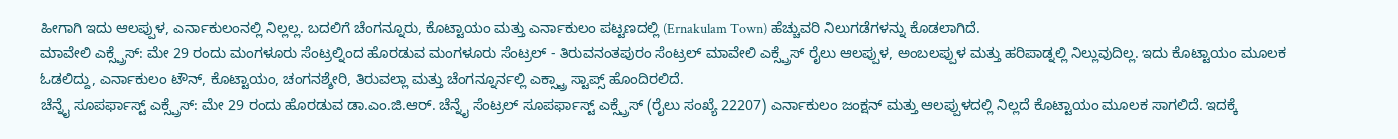ಹೀಗಾಗಿ ಇದು ಆಲಪ್ಪುಳ, ಎರ್ನಾಕುಲಂನಲ್ಲಿ ನಿಲ್ಲಲ್ಲ. ಬದಲಿಗೆ ಚೆಂಗನ್ನೂರು, ಕೊಟ್ಟಾಯಂ ಮತ್ತು ಎರ್ನಾಕುಲಂ ಪಟ್ಟಣದಲ್ಲಿ (Ernakulam Town) ಹೆಚ್ಚುವರಿ ನಿಲುಗಡೆಗಳನ್ನು ಕೊಡಲಾಗಿದೆ.
ಮಾವೇಲಿ ಎಕ್ಸ್ಪ್ರೆಸ್: ಮೇ 29 ರಂದು ಮಂಗಳೂರು ಸೆಂಟ್ರಲ್ನಿಂದ ಹೊರಡುವ ಮಂಗಳೂರು ಸೆಂಟ್ರಲ್ - ತಿರುವನಂತಪುರಂ ಸೆಂಟ್ರಲ್ ಮಾವೇಲಿ ಎಕ್ಸ್ಪ್ರೆಸ್ ರೈಲು ಆಲಪ್ಪುಳ, ಅಂಬಲಪ್ಪುಳ ಮತ್ತು ಹರಿಪಾಡ್ನಲ್ಲಿ ನಿಲ್ಲುವುದಿಲ್ಲ. ಇದು ಕೊಟ್ಟಾಯಂ ಮೂಲಕ ಓಡಲಿದ್ದು, ಎರ್ನಾಕುಲಂ ಟೌನ್, ಕೊಟ್ಟಾಯಂ, ಚಂಗನಶ್ಶೇರಿ, ತಿರುವಲ್ಲಾ ಮತ್ತು ಚೆಂಗನ್ನೂರ್ನಲ್ಲಿ ಎಕ್ಸ್ಟ್ರಾ ಸ್ಟಾಪ್ಸ್ ಹೊಂದಿರಲಿದೆ.
ಚೆನ್ನೈ ಸೂಪರ್ಫಾಸ್ಟ್ ಎಕ್ಸ್ಪ್ರೆಸ್: ಮೇ 29 ರಂದು ಹೊರಡುವ ಡಾ.ಎಂ.ಜಿ.ಆರ್. ಚೆನ್ನೈ ಸೆಂಟ್ರಲ್ ಸೂಪರ್ಫಾಸ್ಟ್ ಎಕ್ಸ್ಪ್ರೆಸ್ (ರೈಲು ಸಂಖ್ಯೆ 22207) ಎರ್ನಾಕುಲಂ ಜಂಕ್ಷನ್ ಮತ್ತು ಆಲಪ್ಪುಳದಲ್ಲಿ ನಿಲ್ಲದೆ ಕೊಟ್ಟಾಯಂ ಮೂಲಕ ಸಾಗಲಿದೆ. ಇದಕ್ಕೆ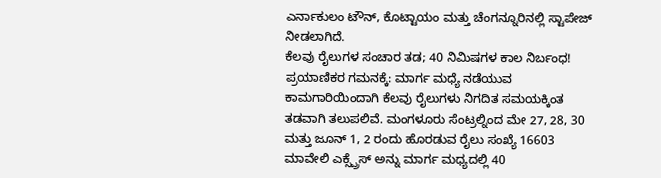ಎರ್ನಾಕುಲಂ ಟೌನ್, ಕೊಟ್ಟಾಯಂ ಮತ್ತು ಚೆಂಗನ್ನೂರಿನಲ್ಲಿ ಸ್ಟಾಪೇಜ್ ನೀಡಲಾಗಿದೆ.
ಕೆಲವು ರೈಲುಗಳ ಸಂಚಾರ ತಡ; 40 ನಿಮಿಷಗಳ ಕಾಲ ನಿರ್ಬಂಧ!
ಪ್ರಯಾಣಿಕರ ಗಮನಕ್ಕೆ: ಮಾರ್ಗ ಮಧ್ಯೆ ನಡೆಯುವ ಕಾಮಗಾರಿಯಿಂದಾಗಿ ಕೆಲವು ರೈಲುಗಳು ನಿಗದಿತ ಸಮಯಕ್ಕಿಂತ ತಡವಾಗಿ ತಲುಪಲಿವೆ. ಮಂಗಳೂರು ಸೆಂಟ್ರಲ್ನಿಂದ ಮೇ 27, 28, 30 ಮತ್ತು ಜೂನ್ 1, 2 ರಂದು ಹೊರಡುವ ರೈಲು ಸಂಖ್ಯೆ 16603 ಮಾವೇಲಿ ಎಕ್ಸ್ಪ್ರೆಸ್ ಅನ್ನು ಮಾರ್ಗ ಮಧ್ಯದಲ್ಲಿ 40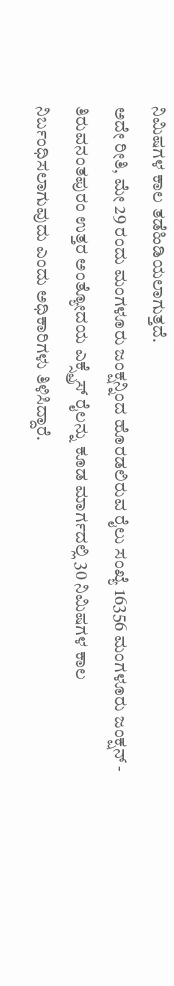ನಿಮಿಷಗಳ ಕಾಲ ತಡೆಹಿಡಿಯಲಾಗುತ್ತದೆ.
ಅದೇ ರೀತಿ, ಮೇ 29 ರಂದು ಮಂಗಳೂರು ಜಂಕ್ಷನ್ನಿಂದ ಹೊರಡಲಿರುವ ರೈಲು ಸಂಖ್ಯೆ 16356 ಮಂಗಳೂರು ಜಂಕ್ಷನ್ - ತಿರುವನಂತಪುರಂ ಉತ್ತರ ಅಂತ್ಯೋದಯ ಎಕ್ಸ್ಪ್ರೆಸ್ ರೈಲನ್ನು ಕೂಡ ಮಾರ್ಗದಲ್ಲಿ 30 ನಿಮಿಷಗಳ ಕಾಲ ನಿರ್ಬಂಧಿಸಲಾಗುವುದು ಎಂದು ಅಧಿಕಾರಿಗಳು ತಿಳಿಸಿದ್ದಾರೆ.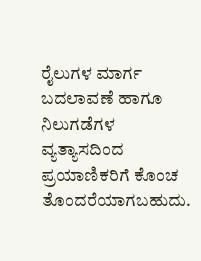ರೈಲುಗಳ ಮಾರ್ಗ ಬದಲಾವಣೆ ಹಾಗೂ ನಿಲುಗಡೆಗಳ ವ್ಯತ್ಯಾಸದಿಂದ ಪ್ರಯಾಣಿಕರಿಗೆ ಕೊಂಚ ತೊಂದರೆಯಾಗಬಹುದು.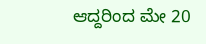ಆದ್ದರಿಂದ ಮೇ 20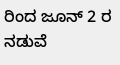ರಿಂದ ಜೂನ್ 2 ರ ನಡುವೆ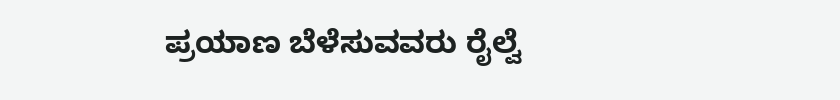ಪ್ರಯಾಣ ಬೆಳೆಸುವವರು ರೈಲ್ವೆ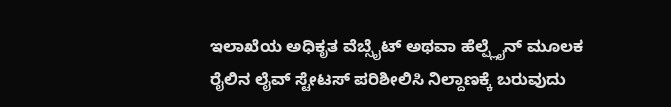ಇಲಾಖೆಯ ಅಧಿಕೃತ ವೆಬ್ಸೈಟ್ ಅಥವಾ ಹೆಲ್ಪ್ಲೈನ್ ಮೂಲಕ ರೈಲಿನ ಲೈವ್ ಸ್ಟೇಟಸ್ ಪರಿಶೀಲಿಸಿ ನಿಲ್ದಾಣಕ್ಕೆ ಬರುವುದು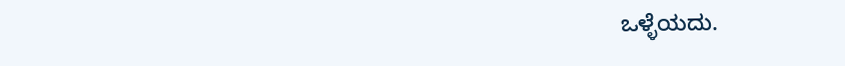ಒಳ್ಳೆಯದು.